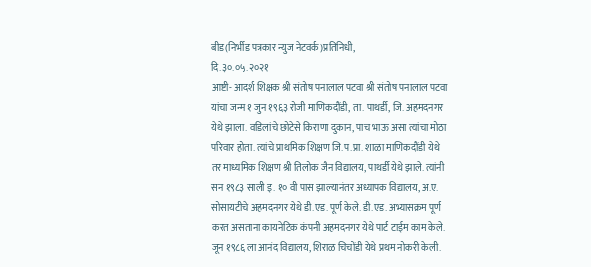बीड(निर्भीड पत्रकार न्युज नेटवर्क)प्रतिनिधी,
दि.३०.०५.२०२१
आष्टी- आदर्श शिक्षक श्री संतोष पनालाल पटवा श्री संतोष पनालाल पटवा यांचा जन्म १ जुन १९६३ रोजी माणिकदौंडी, ता. पाथर्डी, जि. अहमदनगर येथे झाला. वडिलांचे छोटेसे किराणा दुकान, पाच भाऊ असा त्यांचा मोठा परिवार होता. त्यांचे प्राथमिक शिक्षण जि.प.प्रा. शाळा माणिकदौंडी येथे तर माध्यमिक शिक्षण श्री तिलोक जैन विद्यालय, पाथर्डी येथे झाले. त्यांनी सन १९८३ साली इ. १० वी पास झाल्यानंतर अध्यापक विद्यालय, अ.ए. सोसायटीचे अहमदनगर येथे डी.एड. पूर्ण केले. डी.एड. अभ्यासक्रम पूर्ण करत असताना कायनेटिक कंपनी अहमदनगर येथे पार्ट टाईम काम केले. जून १९८६ ला आनंद विद्यालय, शिराळ चिचोंडी येथे प्रथम नोकरी केली.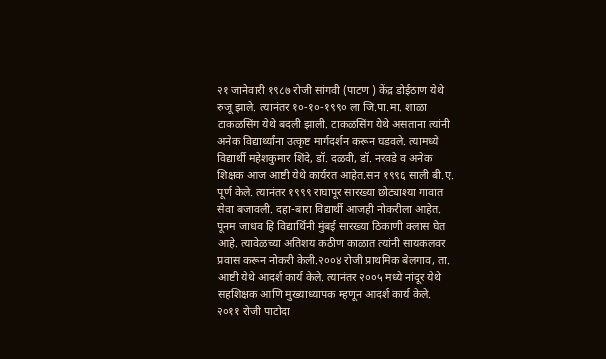२१ जानेवारी १९८७ रोजी सांगवी (पाटण ) केंद्र डोईठाण येथे रुजू झाले. त्यानंतर १०-१०-१९९० ला जि.पा.मा. शाळा टाकळसिंग येथे बदली झाली. टाकळसिंग येथे असताना त्यांनी अनेक विद्यार्थ्यांना उत्कृष्ट मार्गदर्शन करून घडवले. त्यामध्ये विद्यार्थी महेशकुमार शिंदे, डॉ. दळवी, डॉ. नरवडे व अनेक शिक्षक आज आष्टी येथे कार्यरत आहेत.सन १९९६ साली बी.ए. पूर्ण केले. त्यानंतर १९९९ राघापूर सारख्या छोट्याश्या गावात सेवा बजावली. दहा-बारा विद्यार्थी आजही नोकरीला आहेत. पूनम जाधव हि विद्यार्थिनी मुंबई सारख्या ठिकाणी क्लास घेत आहे. त्यावेळच्या अतिशय कठीण काळात त्यांनी सायकलवर प्रवास करून नोकरी केली.२००४ रोजी प्राथमिक बेलगाव, ता. आष्टी येथे आदर्श कार्य केले. त्यानंतर २००५ मध्ये नांदूर येथे सहशिक्षक आणि मुख्याध्यापक म्हणून आदर्श कार्य केले.
२०११ रोजी पाटोदा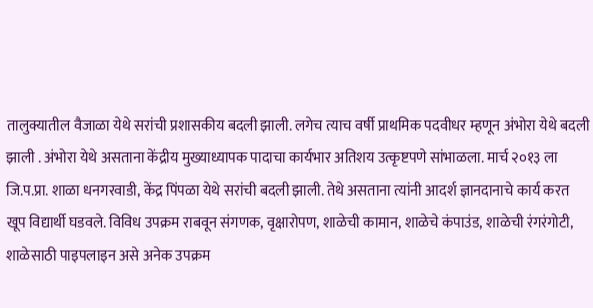तालुक्यातील वैजाळा येथे सरांची प्रशासकीय बदली झाली. लगेच त्याच वर्षी प्राथमिक पदवीधर म्हणून अंभोरा येथे बदली झाली . अंभोरा येथे असताना केंद्रीय मुख्याध्यापक पादाचा कार्यभार अतिशय उत्कृष्टपणे सांभाळला. मार्च २०१३ ला जि.प.प्रा. शाळा धनगरवाडी, केंद्र पिंपळा येथे सरांची बदली झाली. तेथे असताना त्यांनी आदर्श ज्ञानदानाचे कार्य करत खूप विद्यार्थी घडवले. विविध उपक्रम राबवून संगणक, वृक्षारोपण, शाळेची कामान, शाळेचे कंपाउंड, शाळेची रंगरंगोटी, शाळेसाठी पाइपलाइन असे अनेक उपक्रम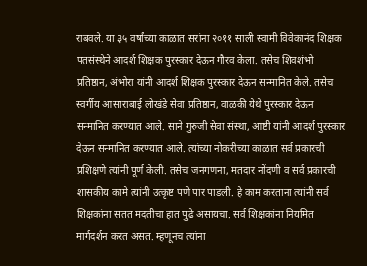राबवले. या ३५ वर्षांच्या काळात सरांना २०११ साली स्वामी विवेकानंद शिक्षक पतसंस्थेने आदर्श शिक्षक पुरस्कार देऊन गौरव केला. तसेच शिवशंभो प्रतिष्ठान, अंभोरा यांनी आदर्श शिक्षक पुरस्कार देऊन सन्मानित केले. तसेच स्वर्गीय आसाराबाई लोखंडे सेवा प्रतिष्ठान, वाळकी येथे पुरस्कार देऊन सन्मानित करण्यात आले. साने गुरुजी सेवा संस्था, आष्टी यांनी आदर्श पुरस्कार देऊन सन्मानित करण्यात आले. त्यांच्या नोकरीच्या काळात सर्व प्रकारची प्रशिक्षणे त्यांनी पूर्ण केली. तसेच जनगणना, मतदार नोंदणी व सर्व प्रकारची शासकीय कामे त्यांनी उत्कृष्ट पणे पार पाडली. हे काम करताना त्यांनी सर्व शिक्षकांना सतत मदतीचा हात पुढे असायचा. सर्व शिक्षकांना नियमित मार्गदर्शन करत असत. म्हणूनच त्यांना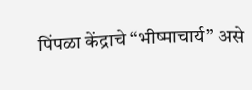पिंपळा केंद्राचे “भीष्माचार्य” असे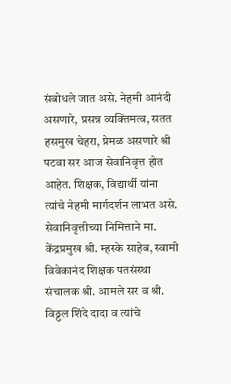संबोधले जात असे. नेहमी आनंदी असणारे, प्रसन्न व्यक्तिमत्व, सतत हसमुख चेहरा, प्रेमळ असणारे श्री पटवा सर आज सेवानिवृत्त होत आहेत. शिक्षक, विद्यार्थी यांना त्यांचे नेहमी मार्गदर्शन लाभत असे. सेवानिवृत्तीच्या निमित्ताने मा. केंद्रप्रमुख श्री. म्हस्के साहेब, स्वामी विवेकानंद शिक्षक पतसंस्था संचालक श्री. आमले सर व श्री. विठ्ठल शिंदे दादा व त्यांचे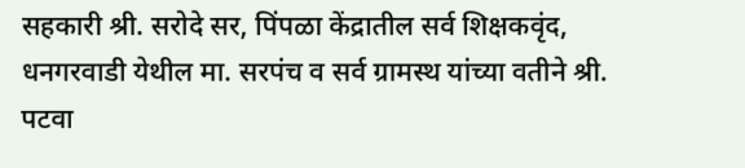सहकारी श्री. सरोदे सर, पिंपळा केंद्रातील सर्व शिक्षकवृंद, धनगरवाडी येथील मा. सरपंच व सर्व ग्रामस्थ यांच्या वतीने श्री. पटवा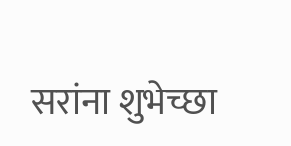सरांना शुभेच्छा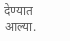देण्यात आल्या.